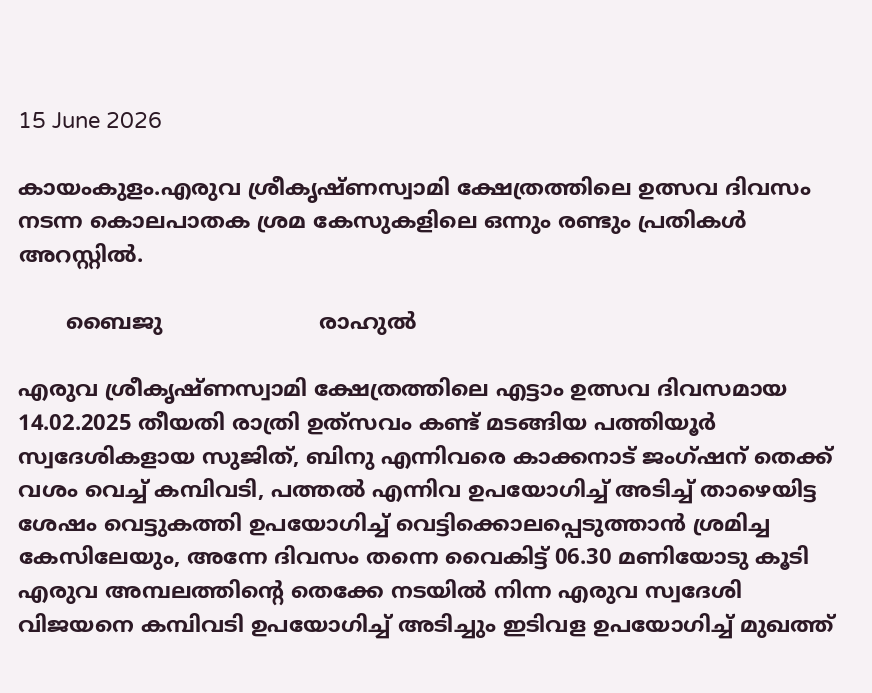15 June 2026

കായംകുളം.എരുവ ശ്രീകൃഷ്ണസ്വാമി ക്ഷേത്രത്തിലെ ഉത്സവ ദിവസം നടന്ന കൊലപാതക ശ്രമ കേസുകളിലെ ഒന്നും രണ്ടും പ്രതികൾ അറസ്റ്റിൽ.

       ബൈജു                       രാഹുൽ

എരുവ ശ്രീകൃഷ്ണസ്വാമി ക്ഷേത്രത്തിലെ എട്ടാം ഉത്സവ ദിവസമായ 14.02.2025 തീയതി രാത്രി ഉത്‌സവം കണ്ട് മടങ്ങിയ പത്തിയൂർ സ്വദേശികളായ സുജിത്, ബിനു എന്നിവരെ കാക്കനാട് ജംഗ്ഷന് തെക്ക് വശം വെച്ച് കമ്പിവടി, പത്തൽ എന്നിവ ഉപയോഗിച്ച് അടിച്ച് താഴെയിട്ട ശേഷം വെട്ടുകത്തി ഉപയോഗിച്ച് വെട്ടിക്കൊലപ്പെടുത്താൻ ശ്രമിച്ച കേസിലേയും, അന്നേ ദിവസം തന്നെ വൈകിട്ട് 06.30 മണിയോടു കൂടി എരുവ അമ്പലത്തിൻ്റെ തെക്കേ നടയിൽ നിന്ന എരുവ സ്വദേശി വിജയനെ കമ്പിവടി ഉപയോഗിച്ച് അടിച്ചും ഇടിവള ഉപയോഗിച്ച് മുഖത്ത്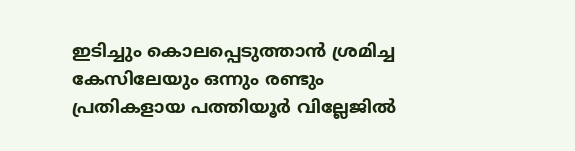ഇടിച്ചും കൊലപ്പെടുത്താൻ ശ്രമിച്ച കേസിലേയും ഒന്നും രണ്ടും പ്രതികളായ പത്തിയൂർ വില്ലേജിൽ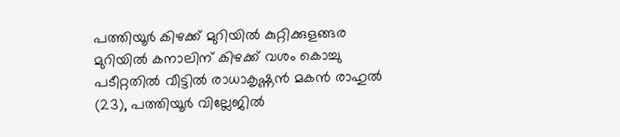പത്തിയൂർ കിഴക്ക് മുറിയിൽ കുറ്റിക്കുളങ്ങര മുറിയിൽ കനാലിന് കിഴക്ക് വശം കൊച്ചു പടീറ്റതിൽ വീട്ടിൽ രാധാകൃഷ്ണൻ മകൻ രാഹുൽ (23), പത്തിയൂർ വില്ലേജിൽ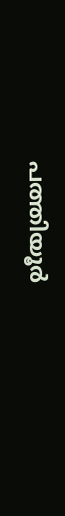പത്തിയൂർ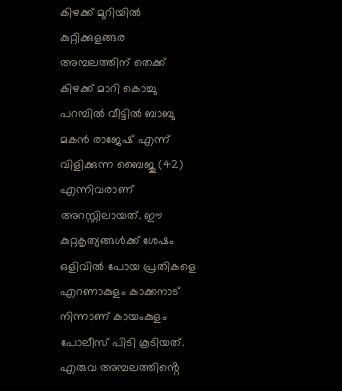കിഴക്ക് മുറിയിൽ കുറ്റിക്കുളങ്ങര അമ്പലത്തിന് തെക്ക് കിഴക്ക് മാറി കൊച്ചു പറമ്പിൽ വീട്ടിൽ ബാബു മകൻ രാജേഷ് എന്ന് വിളിക്കുന്ന ബൈജു (42) എന്നിവരാണ് അറസ്റ്റിലായത്. ഈ കുറ്റകൃത്യങ്ങൾക്ക് ശേഷം ഒളിവിൽ പോയ പ്രതികളെ എറണാകുളം കാക്കനാട് നിന്നാണ് കായംകുളം പോലീസ് പിടി കൂടിയത്. എരുവ അമ്പലത്തിൻ്റെ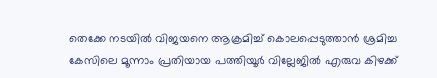തെക്കേ നടയിൽ വിജയനെ ആക്രമിച്ച് കൊലപ്പെടുത്താൻ ശ്രമിച്ച കേസിലെ മൂന്നാം പ്രതിയായ പത്തിയൂർ വില്ലേജിൽ എരുവ കിഴക്ക്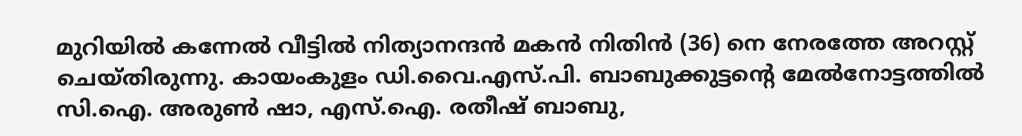മുറിയിൽ കന്നേൽ വീട്ടിൽ നിത്യാനന്ദൻ മകൻ നിതിൻ (36) നെ നേരത്തേ അറസ്റ്റ് ചെയ്തിരുന്നു. കായംകുളം ഡി.വൈ.എസ്.പി. ബാബുക്കുട്ടൻ്റെ മേൽനോട്ടത്തിൽ സി.ഐ. അരുൺ ഷാ, എസ്.ഐ. രതീഷ് ബാബു,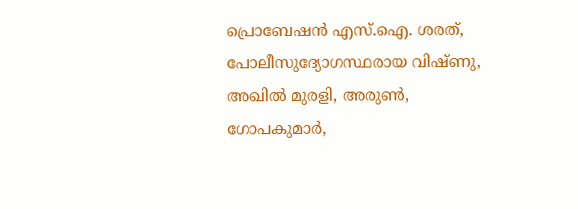പ്രൊബേഷൻ എസ്.ഐ. ശരത്, പോലീസുദ്യോഗസ്ഥരായ വിഷ്ണു, അഖിൽ മുരളി, അരുൺ, ഗോപകുമാർ,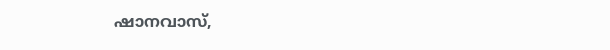ഷാനവാസ്,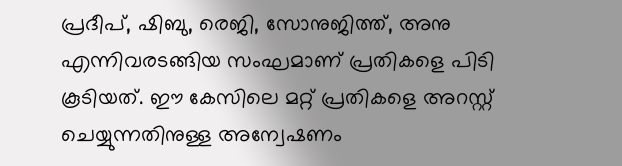പ്രദീപ്, ഷിബു, രെജി, സോനുജിത്ത്, അനു എന്നിവരടങ്ങിയ സംഘമാണ് പ്രതികളെ പിടി കൂടിയത്. ഈ കേസിലെ മറ്റ് പ്രതികളെ അറസ്റ്റ് ചെയ്യുന്നതിനുള്ള അന്വേഷണം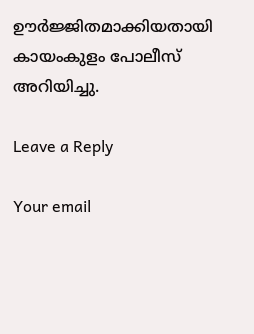ഊർജ്ജിതമാക്കിയതായി കായംകുളം പോലീസ് അറിയിച്ചു.

Leave a Reply

Your email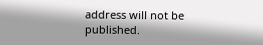address will not be published.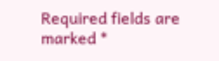Required fields are marked *